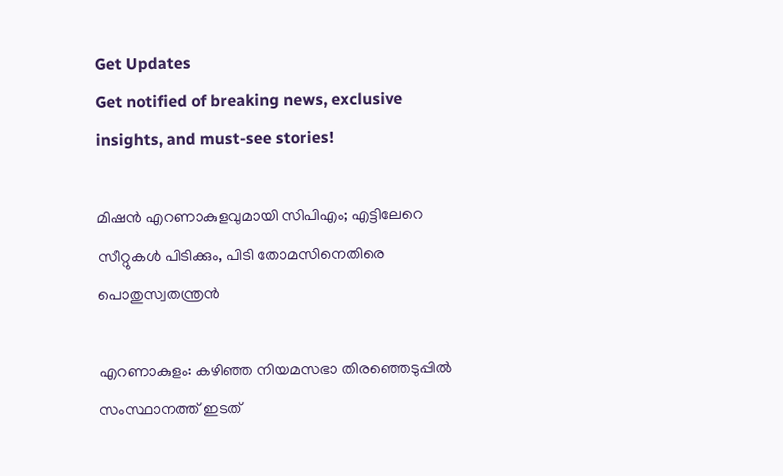Get Updates
Get notified of breaking news, exclusive insights, and must-see stories!

മിഷന്‍ എറണാകുളവുമായി സിപിഎം; എട്ടിലേറെ സീറ്റുകള്‍ പിടിക്കും, പിടി തോമസിനെതിരെ പൊതുസ്വതന്ത്രന്‍

എറണാകുളം: കഴിഞ്ഞ നിയമസഭാ തിരഞ്ഞെടുപ്പില്‍ സംസ്ഥാനത്ത് ഇടത്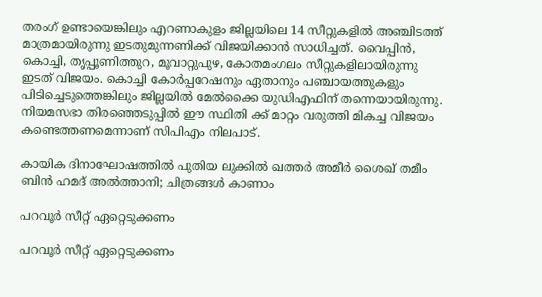തരംഗ് ഉണ്ടായെങ്കിലും എറണാകുളം ജില്ലയിലെ 14 സീറ്റുകളില്‍ അഞ്ചിടത്ത് മാത്രമായിരുന്നു ഇടതുമുന്നണിക്ക് വിജയിക്കാന്‍ സാധിച്ചത്. വൈപ്പിന്‍, കൊച്ചി, തൃപ്പൂണിത്തുറ, മൂവാറ്റുപുഴ, കോതമംഗലം സീറ്റുകളിലായിരുന്നു ഇടത് വിജയം. കൊച്ചി കോര്‍പ്പറേഷനും ഏതാനും പഞ്ചായത്തുകളും പിടിച്ചെടുത്തെങ്കിലും ജില്ലയില്‍ മേല്‍ക്കൈ യുഡിഎഫിന് തന്നെയായിരുന്നു. നിയമസഭാ തിരഞ്ഞെടുപ്പില്‍ ഈ സ്ഥിതി ക്ക് മാറ്റം വരുത്തി മികച്ച വിജയം കണ്ടെത്തണമെന്നാണ് സിപിഎം നിലപാട്.

കായിക ദിനാഘോഷത്തില്‍ പുതിയ ലുക്കില്‍ ഖത്തര്‍ അമീര്‍ ശൈഖ് തമീം ബിന്‍ ഹമദ് അല്‍ത്താനി; ചിത്രങ്ങള്‍ കാണാം

പറവൂര്‍ സീറ്റ് ഏറ്റെടുക്കണം

പറവൂര്‍ സീറ്റ് ഏറ്റെടുക്കണം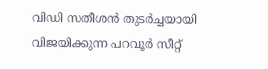വിഡി സതീശന്‍ തുടര്‍ച്ചയായി വിജയിക്കുന്ന പറവൂര്‍ സീറ്റ്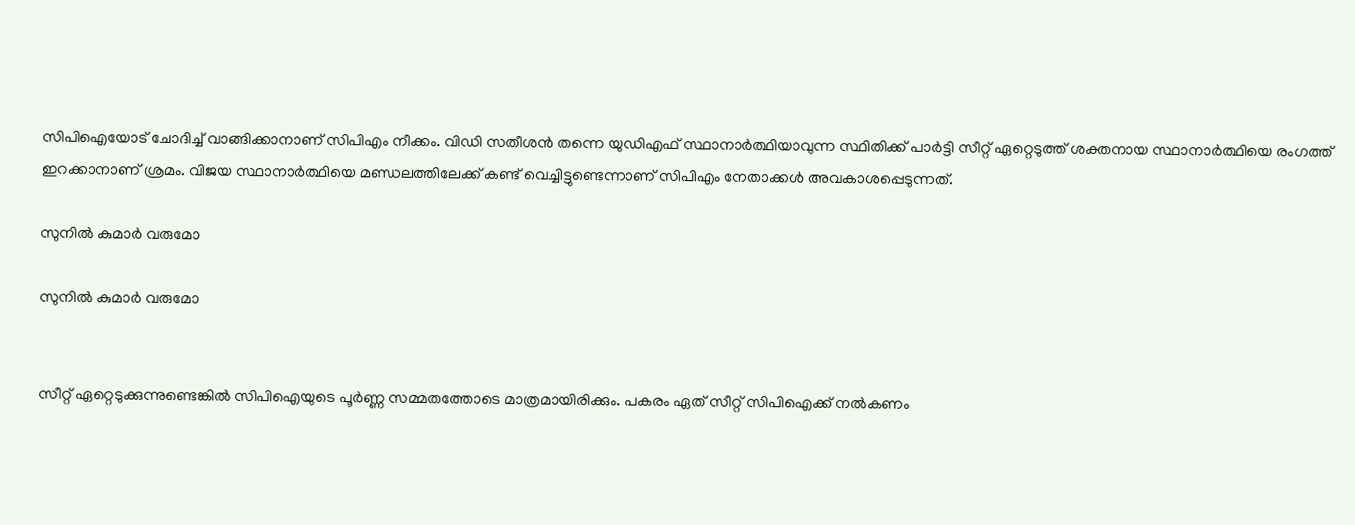സിപിഐയോട് ചോദിച്ച് വാങ്ങിക്കാനാണ് സിപിഎം നീക്കം. വിഡി സതീശന്‍ തന്നെ യുഡിഎഫ് സ്ഥാനാര്‍ത്ഥിയാവുന്ന സ്ഥിതിക്ക് പാര്‍ട്ടി സീറ്റ് ഏറ്റെടുത്ത് ശക്തനായ സ്ഥാനാര്‍ത്ഥിയെ രംഗത്ത് ഇറക്കാനാണ് ശ്രമം. വിജയ സ്ഥാനാര്‍ത്ഥിയെ മണ്ഡലത്തിലേക്ക് കണ്ട് വെച്ചിട്ടുണ്ടെന്നാണ് സിപിഎം നേതാക്കള്‍ അവകാശപ്പെടുന്നത്.

സുനില്‍ കുമാര്‍ വരുമോ

സുനില്‍ കുമാര്‍ വരുമോ


സീറ്റ് ഏറ്റെടുക്കുന്നുണ്ടെങ്കില്‍ സിപിഐയുടെ പൂര്‍ണ്ണ സമ്മതത്തോടെ മാത്രമായിരിക്കും. പകരം ഏത് സീറ്റ് സിപിഐക്ക് നല്‍കണം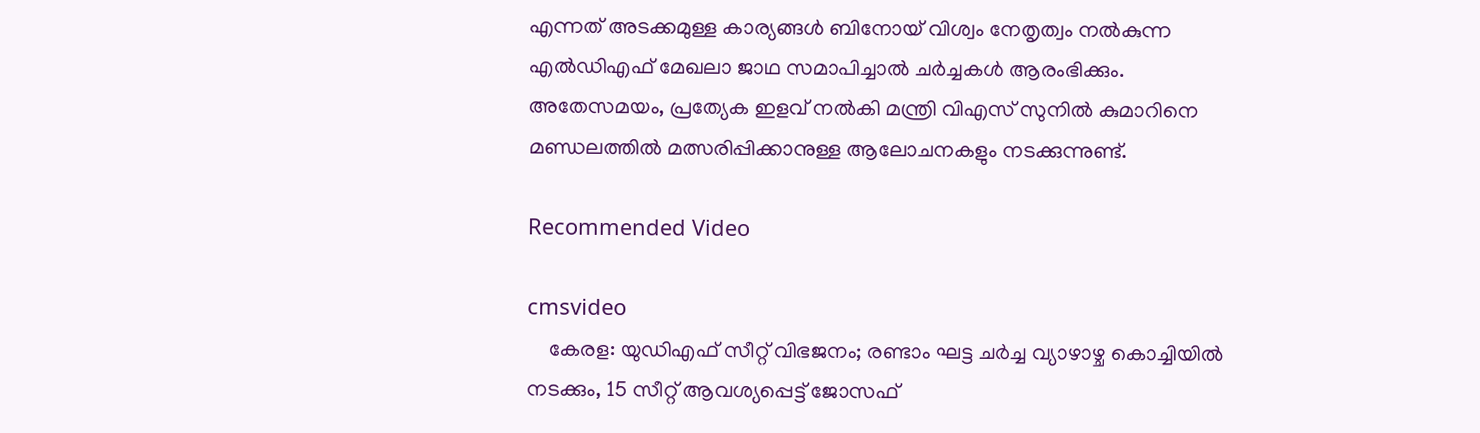എന്നത് അടക്കമുള്ള കാര്യങ്ങള്‍ ബിനോയ് വിശ്വം നേതൃത്വം നൽകുന്ന എൽഡിഎഫ് മേഖലാ ജാഥ സമാപിച്ചാൽ ചർച്ചകൾ ആരംഭിക്കും. അതേസമയം, പ്രത്യേക ഇളവ് നല്‍കി മന്ത്രി വിഎസ് സുനില്‍ കുമാറിനെ മണ്ഡലത്തില്‍ മത്സരിപ്പിക്കാനുള്ള ആലോചനകളും നടക്കുന്നുണ്ട്.

Recommended Video

cmsvideo
    കേരള: യുഡിഎഫ് സീറ്റ് വിഭജനം; രണ്ടാം ഘട്ട ചർച്ച വ്യാഴാഴ്ച കൊച്ചിയിൽ നടക്കും, 15 സീറ്റ് ആവശ്യപ്പെട്ട് ജോസഫ്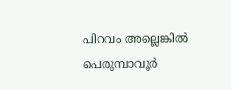പിറവം അല്ലെങ്കില്‍ പെരുമ്പാവൂര്‍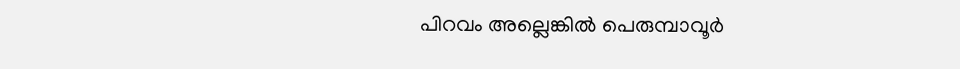പിറവം അല്ലെങ്കില്‍ പെരുമ്പാവൂര്‍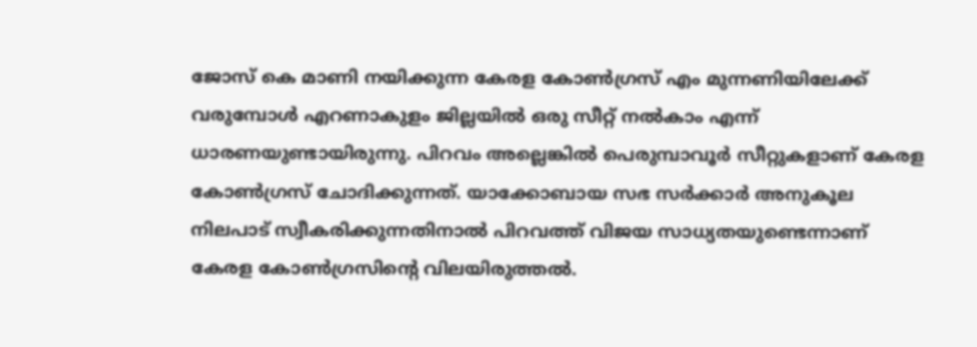ജോസ് കെ മാണി നയിക്കുന്ന കേരള കോണ്‍ഗ്രസ് എം മുന്നണിയിലേക്ക് വരുമ്പോള്‍ എറണാകുളം ജില്ലയില്‍ ഒരു സീറ്റ് നല്‍കാം എന്ന് ധാരണയുണ്ടായിരുന്നു. പിറവം അല്ലെങ്കില്‍ പെരുമ്പാവൂര്‍ സീറ്റുകളാണ് കേരള കോണ്‍ഗ്രസ് ചോദിക്കുന്നത്. യാക്കോബായ സഭ സര്‍ക്കാര്‍ അനുകൂല നിലപാട് സ്വീകരിക്കുന്നതിനാല്‍ പിറവത്ത് വിജയ സാധ്യതയുണ്ടെന്നാണ് കേരള കോണ്‍ഗ്രസിന്‍റെ വിലയിരുത്തല്‍.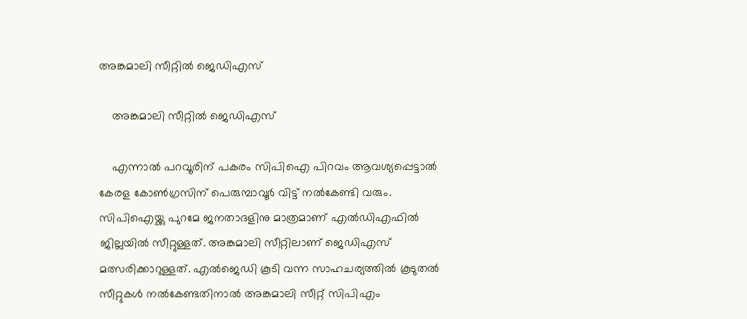അങ്കമാലി സീറ്റില്‍ ജെഡിഎസ്

    അങ്കമാലി സീറ്റില്‍ ജെഡിഎസ്

    എന്നാല്‍ പറവൂരിന് പകരം സിപിഐ പിറവം ആവശ്യപ്പെട്ടാല്‍ കേരള കോണ്‍ഗ്രസിന് പെരുമ്പാവൂര്‍ വിട്ട് നല്‍കേണ്ടി വരും. സിപിഐയ്ക്കു പുറമേ ജനതാദളിനു മാത്രമാണ് എൽഡിഎഫില്‍ ജില്ലയിൽ സീറ്റുള്ളത്. അങ്കമാലി സീറ്റിലാണ് ജെഡിഎസ് മത്സരിക്കാറുള്ളത്. എല്‍ജെഡി കൂടി വന്ന സാഹചര്യത്തില്‍ കൂടുതല്‍ സീറ്റുകള്‍ നല്‍കേണ്ടതിനാല്‍ അങ്കമാലി സീറ്റ് സിപിഎം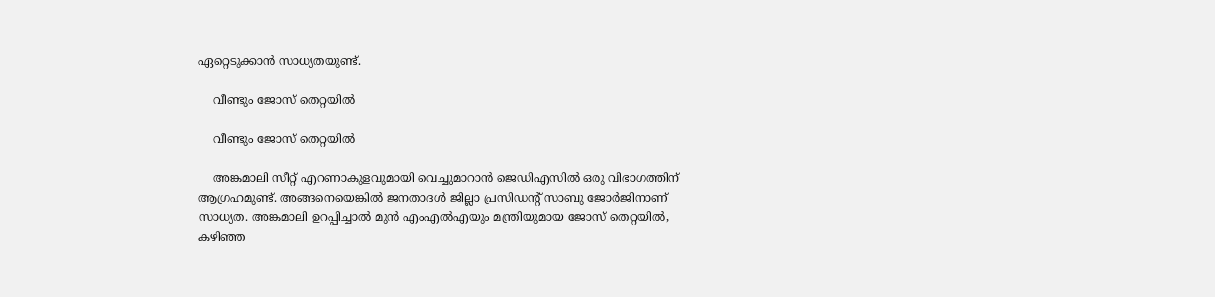ഏറ്റെടുക്കാന്‍ സാധ്യതയുണ്ട്.

    വീണ്ടും ജോസ് തെറ്റയില്‍

    വീണ്ടും ജോസ് തെറ്റയില്‍

    അങ്കമാലി സീറ്റ് എറണാകുളവുമായി വെച്ചുമാറാന്‍ ജെഡിഎസില്‍ ഒരു വിഭാഗത്തിന് ആഗ്രഹമുണ്ട്. അങ്ങനെയെങ്കിൽ ജനതാദൾ ജില്ലാ പ്രസിഡന്റ് സാബു ജോർജിനാണ് സാധ്യത. അങ്കമാലി ഉറപ്പിച്ചാല്‍ മുൻ എംഎൽഎയും മന്ത്രിയുമായ ജോസ് തെറ്റയിൽ, കഴിഞ്ഞ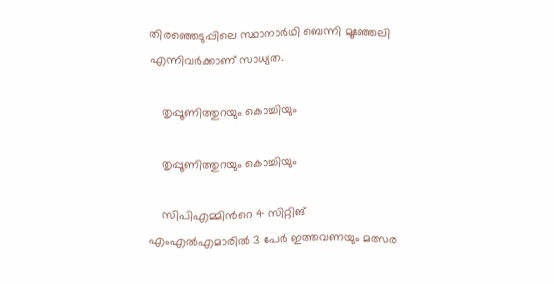തിരഞ്ഞെടുപ്പിലെ സ്ഥാനാർഥി ബെന്നി മൂഞ്ഞേലി എന്നിവര്‍ക്കാണ് സാധ്യത.

    തൃപ്പൂണിത്തുറയും കൊച്ചിയും

    തൃപ്പൂണിത്തുറയും കൊച്ചിയും

    സിപിഎമ്മിന്‍റെ 4 സിറ്റിങ് എംഎല്‍എമാരില്‍ 3 പേര്‍ ഇത്തവണയും മത്സര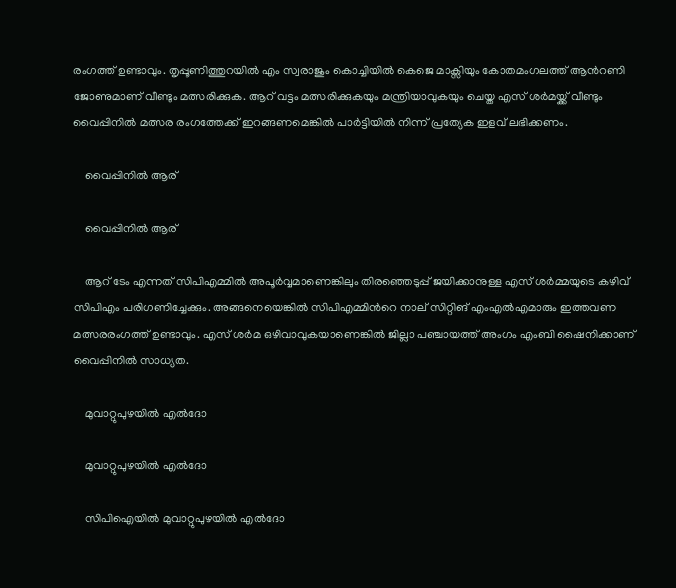രംഗത്ത് ഉണ്ടാവും. തൃപ്പൂണിത്തുറയില്‍ എം സ്വരാജും കൊച്ചിയില്‍ കെജെ മാക്സിയും കോതമംഗലത്ത് ആന്‍റണി ജോണുമാണ് വീണ്ടും മത്സരിക്കുക. ആറ് വട്ടം മത്സരിക്കുകയും മന്ത്രിയാവുകയും ചെയ്ത എസ് ശര്‍മയ്ക്ക് വീണ്ടും വൈപ്പിനില്‍ മത്സര രംഗത്തേക്ക് ഇറങ്ങണമെങ്കില്‍ പാര്‍ട്ടിയില്‍ നിന്ന് പ്രത്യേക ഇളവ് ലഭിക്കണം.

    വൈപ്പിനില്‍ ആര്

    വൈപ്പിനില്‍ ആര്

    ആറ് ടേം എന്നത് സിപിഎമ്മില്‍ അപൂര്‍വ്വമാണെങ്കിലും തിരഞ്ഞെടുപ്പ് ജയിക്കാനുള്ള എസ് ശര്‍മ്മയുടെ കഴിവ് സിപിഎം പരിഗണിച്ചേക്കും. അങ്ങനെയെങ്കില്‍ സിപിഎമ്മിന്‍റെ നാല് സിറ്റിങ് എംഎല്‍എമാരും ഇത്തവണ മത്സരരംഗത്ത് ഉണ്ടാവും. എസ് ശര്‍മ ഒഴിവാവുകയാണെങ്കില്‍ ജില്ലാ പഞ്ചായത്ത് അംഗം എംബി ഷൈനിക്കാണ് വൈപ്പിനില്‍ സാധ്യത.

    മുവാറ്റുപുഴയില്‍ എല്‍ദോ

    മുവാറ്റുപുഴയില്‍ എല്‍ദോ

    സിപിഐയില്‍ മുവാറ്റുപുഴയില്‍ എല്‍ദോ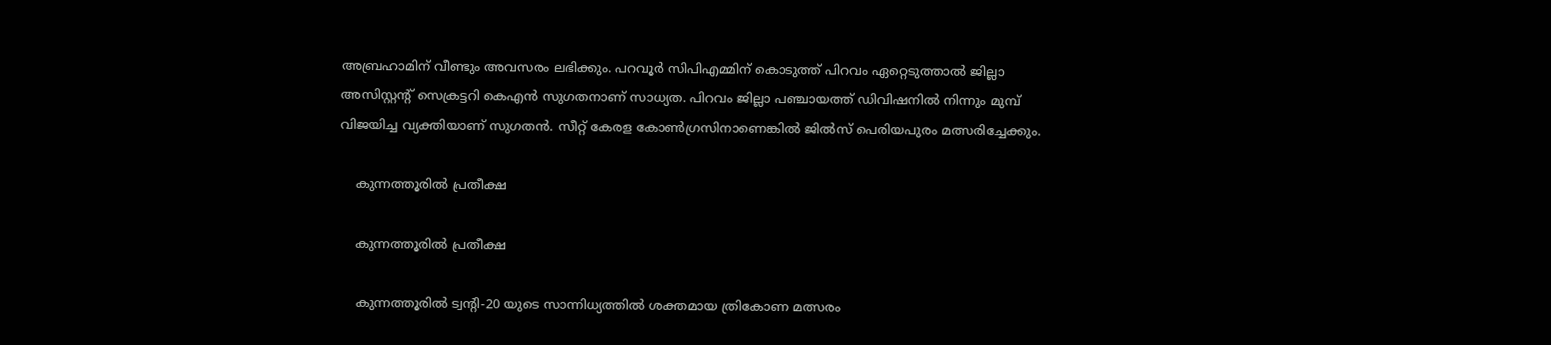അബ്രഹാമിന് വീണ്ടും അവസരം ലഭിക്കും. പറവൂര്‍ സിപിഎമ്മിന് കൊടുത്ത് പിറവം ഏറ്റെടുത്താല്‍ ജില്ലാ അസിസ്റ്റന്റ് സെക്രട്ടറി കെഎൻ സുഗതനാണ് സാധ്യത. പിറവം ജില്ലാ പഞ്ചായത്ത് ഡിവിഷനില്‍ നിന്നും മുമ്പ് വിജയിച്ച വ്യക്തിയാണ് സുഗതന്‍. സീറ്റ് കേരള കോണ്‍ഗ്രസിനാണെങ്കില്‍ ജില്‍സ് പെരിയപുരം മത്സരിച്ചേക്കും.

    കുന്നത്തൂരില്‍ പ്രതീക്ഷ

    കുന്നത്തൂരില്‍ പ്രതീക്ഷ

    കുന്നത്തൂരില്‍ ട്വന്‍റി-20 യുടെ സാന്നിധ്യത്തില്‍ ശക്തമായ ത്രികോണ മത്സരം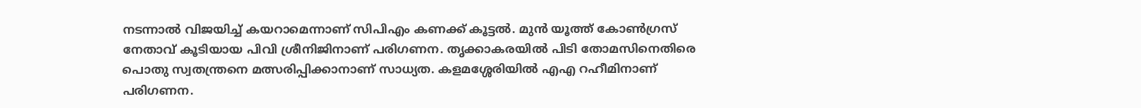നടന്നാല്‍ വിജയിച്ച് കയറാമെന്നാണ് സിപിഎം കണക്ക് കൂട്ടല്‍. മുന്‍ യൂത്ത് കോണ്‍ഗ്രസ് നേതാവ് കൂടിയായ പിവി ശ്രീനിജിനാണ് പരിഗണന. തൃക്കാകരയില്‍ പിടി തോമസിനെതിരെ പൊതു സ്വതന്ത്രനെ മത്സരിപ്പിക്കാനാണ് സാധ്യത. കളമശ്ശേരിയില്‍ എഎ റഹീമിനാണ് പരിഗണന.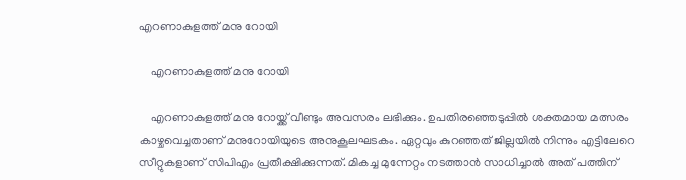എറണാകുളത്ത് മനു റോയി

    എറണാകുളത്ത് മനു റോയി

    എറണാകുളത്ത് മനു റോയ്ക്ക് വീണ്ടും അവസരം ലഭിക്കും. ഉപതിരഞ്ഞെടുപ്പില്‍ ശക്തമായ മത്സരം കാഴ്ചവെച്ചതാണ് മനുറോയിയുടെ അനുകൂലഘടകം. ഏറ്റവും കുറഞ്ഞത് ജില്ലയില്‍ നിന്നും എട്ടിലേറെ സീറ്റുകളാണ് സിപിഎം പ്രതീക്ഷിക്കുന്നത്. മികച്ച മുന്നേറ്റം നടത്താന്‍ സാധിച്ചാല്‍ അത് പത്തിന്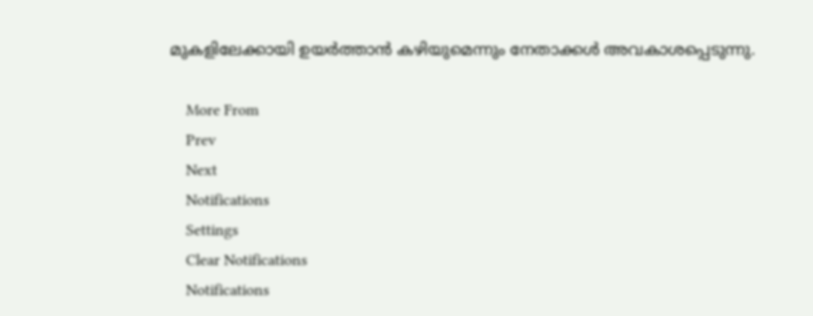മുകളിലേക്കായി ഉയര്‍ത്താന്‍ കഴിയുമെന്നും നേതാക്കള്‍ അവകാശപ്പെടുന്നു.

    More From
    Prev
    Next
    Notifications
    Settings
    Clear Notifications
    Notifications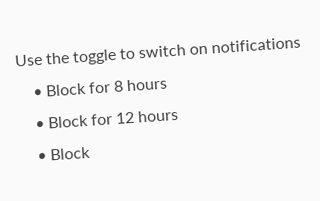Use the toggle to switch on notifications
    • Block for 8 hours
    • Block for 12 hours
    • Block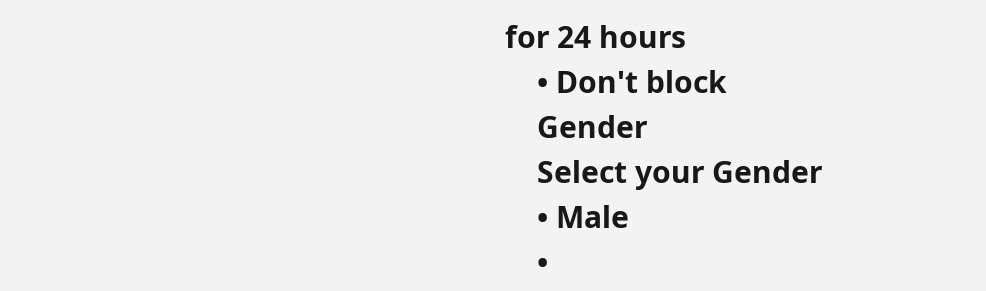for 24 hours
    • Don't block
    Gender
    Select your Gender
    • Male
    •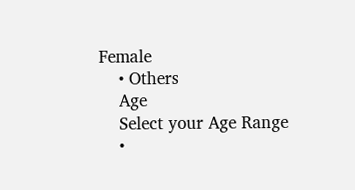Female
    • Others
    Age
    Select your Age Range
    •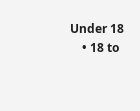Under 18
    • 18 to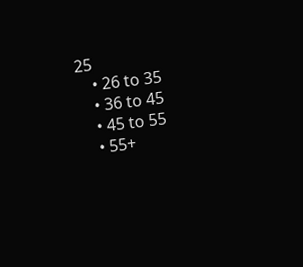25
    • 26 to 35
    • 36 to 45
    • 45 to 55
    • 55+